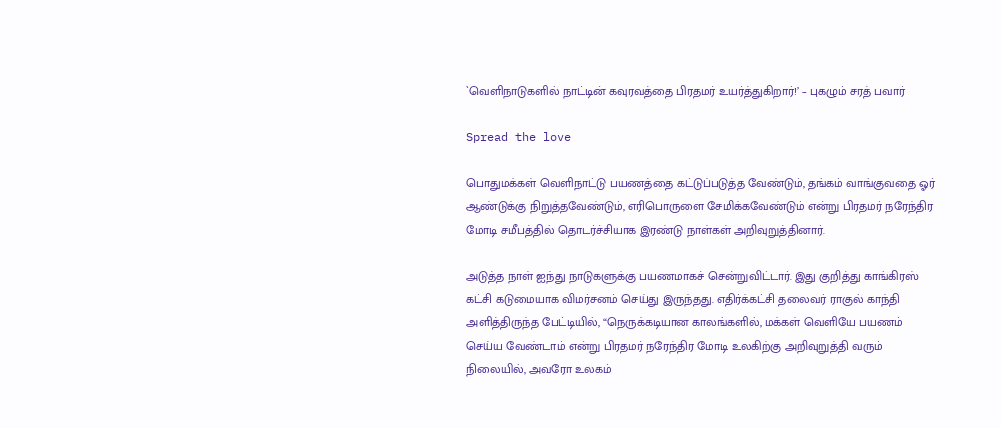`வெளிநாடுகளில் நாட்டின் கவுரவத்தை பிரதமர் உயர்த்துகிறார்!’ – புகழும் சரத் பவார்

Spread the love

பொதுமக்கள் வெளிநாட்டு பயணத்தை கட்டுப்படுத்த வேண்டும், தங்கம் வாங்குவதை ஓர் ஆண்டுக்கு நிறுத்தவேண்டும், எரிபொருளை சேமிக்கவேண்டும் என்று பிரதமர் நரேந்திர மோடி சமீபத்தில் தொடர்ச்சியாக இரண்டு நாள்கள் அறிவுறுத்தினார்.

அடுத்த நாள் ஐந்து நாடுகளுக்கு பயணமாகச் சென்றுவிட்டார். இது குறித்து காங்கிரஸ் கட்சி கடுமையாக விமர்சனம் செய்து இருந்தது. எதிர்க்கட்சி தலைவர் ராகுல் காந்தி அளித்திருந்த பேட்டியில், “நெருக்கடியான காலங்களில், மக்கள் வெளியே பயணம் செய்ய வேண்டாம் என்று பிரதமர் நரேந்திர மோடி உலகிற்கு அறிவுறுத்தி வரும் நிலையில், அவரோ உலகம்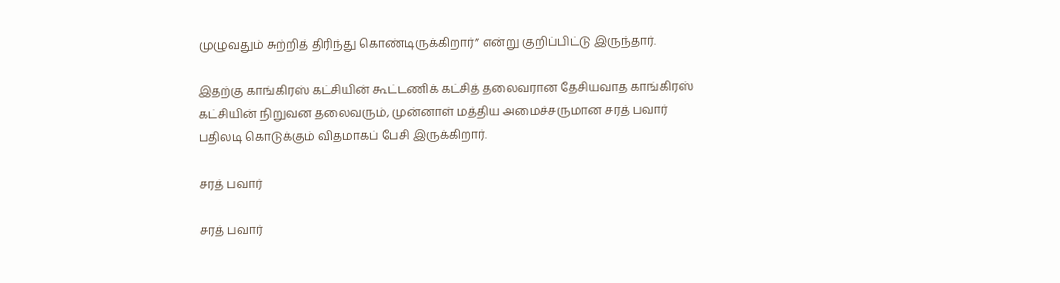முழுவதும் சுற்றித் திரிந்து கொண்டிருக்கிறார்” என்று குறிப்பிட்டு இருந்தார்.

இதற்கு காங்கிரஸ் கட்சியின் கூட்டணிக் கட்சித் தலைவரான தேசியவாத காங்கிரஸ் கட்சியின் நிறுவன தலைவரும், முன்னாள் மத்திய அமைச்சருமான சரத் பவார் பதிலடி கொடுக்கும் விதமாகப் பேசி இருக்கிறார்.

சரத் பவார்

சரத் பவார்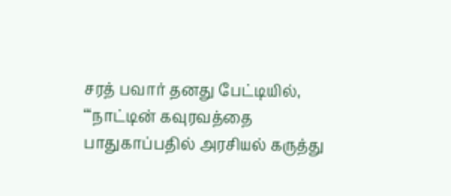சரத் பவார் தனது பேட்டியில், “‘நாட்டின் கவுரவத்தை பாதுகாப்பதில் அரசியல் கருத்து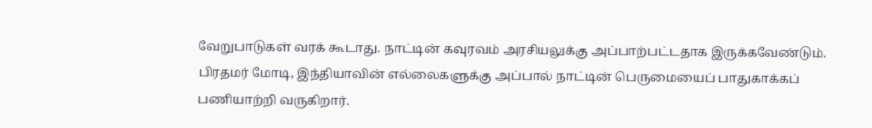வேறுபாடுகள் வரக் கூடாது. நாட்டின் கவுரவம் அரசியலுக்கு அப்பாற்பட்டதாக இருக்கவேண்டும். பிரதமர் மோடி, இந்தியாவின் எல்லைகளுக்கு அப்பால் நாட்டின் பெருமையைப் பாதுகாக்கப் பணியாற்றி வருகிறார்.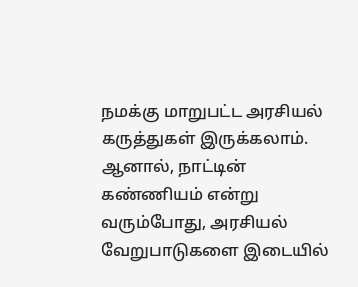நமக்கு மாறுபட்ட அரசியல் கருத்துகள் இருக்கலாம். ஆனால், நாட்டின் கண்ணியம் என்று வரும்போது, அரசியல் வேறுபாடுகளை இடையில்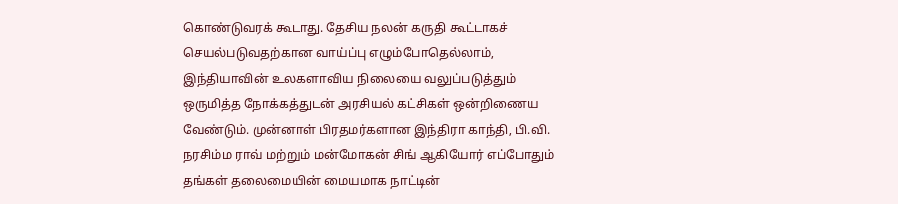கொண்டுவரக் கூடாது. தேசிய நலன் கருதி கூட்டாகச் செயல்படுவதற்கான வாய்ப்பு எழும்போதெல்லாம், இந்தியாவின் உலகளாவிய நிலையை வலுப்படுத்தும் ஒருமித்த நோக்கத்துடன் அரசியல் கட்சிகள் ஒன்றிணைய வேண்டும். முன்னாள் பிரதமர்களான இந்திரா காந்தி, பி.வி. நரசிம்ம ராவ் மற்றும் மன்மோகன் சிங் ஆகியோர் எப்போதும் தங்கள் தலைமையின் மையமாக நாட்டின்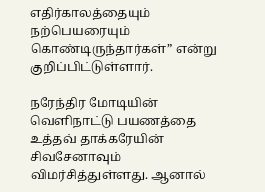எதிர்காலத்தையும் நற்பெயரையும் கொண்டிருந்தார்கள்” என்று குறிப்பிட்டுள்ளார்.

நரேந்திர மோடியின் வெளிநாட்டு பயணத்தை உத்தவ் தாக்கரேயின் சிவசேனாவும் விமர்சித்துள்ளது. ஆனால்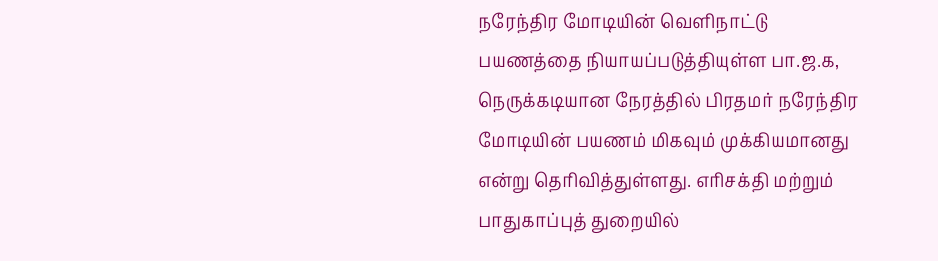நரேந்திர மோடியின் வெளிநாட்டு பயணத்தை நியாயப்படுத்தியுள்ள பா.ஜ.க, நெருக்கடியான நேரத்தில் பிரதமர் நரேந்திர மோடியின் பயணம் மிகவும் முக்கியமானது என்று தெரிவித்துள்ளது. எரிசக்தி மற்றும் பாதுகாப்புத் துறையில்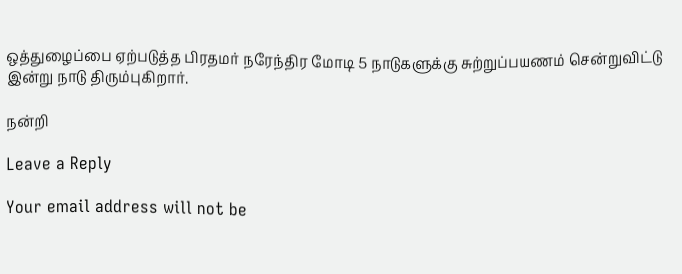ஒத்துழைப்பை ஏற்படுத்த பிரதமர் நரேந்திர மோடி 5 நாடுகளுக்கு சுற்றுப்பயணம் சென்றுவிட்டு இன்று நாடு திரும்புகிறார்.

நன்றி

Leave a Reply

Your email address will not be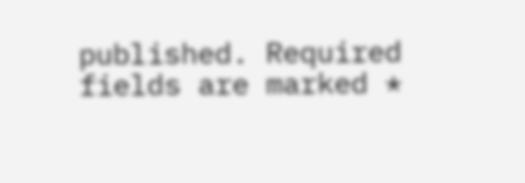published. Required fields are marked *